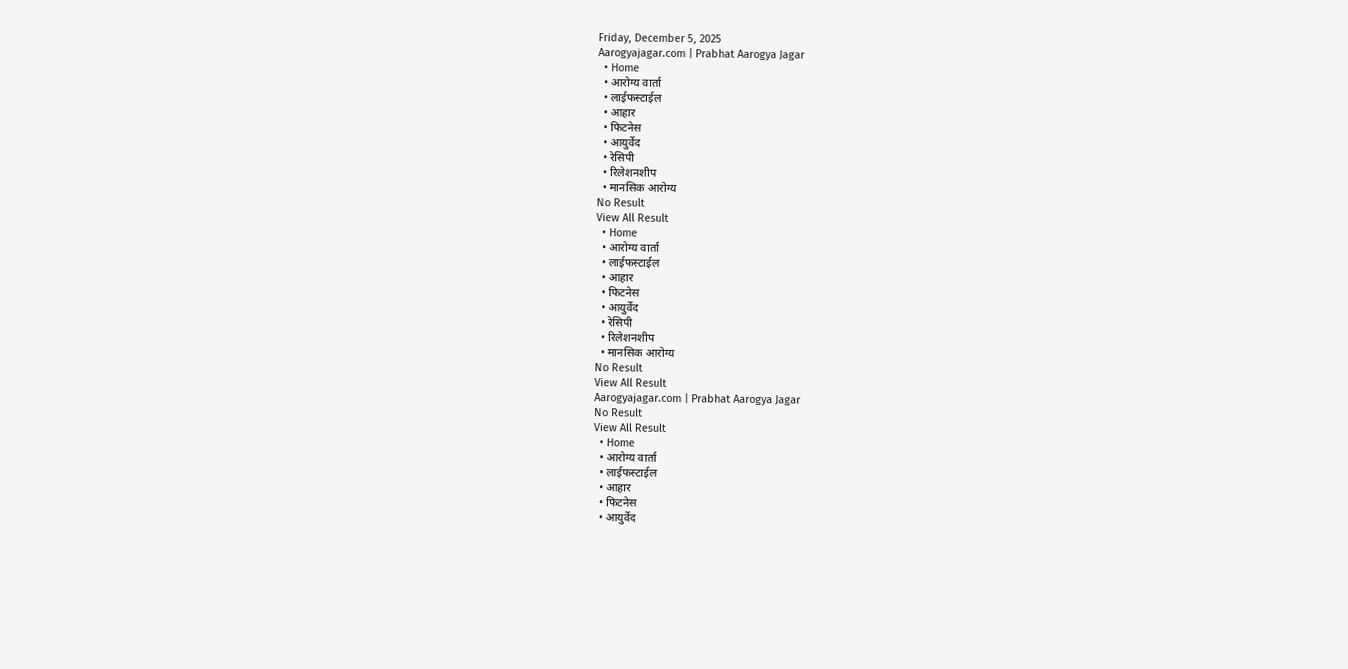Friday, December 5, 2025
Aarogyajagar.com | Prabhat Aarogya Jagar
  • Home
  • आरोग्य वार्ता
  • लाईफस्टाईल
  • आहार
  • फिटनेस
  • आयुर्वेद
  • रेसिपी
  • रिलेशनशीप
  • मानसिक आरोग्य
No Result
View All Result
  • Home
  • आरोग्य वार्ता
  • लाईफस्टाईल
  • आहार
  • फिटनेस
  • आयुर्वेद
  • रेसिपी
  • रिलेशनशीप
  • मानसिक आरोग्य
No Result
View All Result
Aarogyajagar.com | Prabhat Aarogya Jagar
No Result
View All Result
  • Home
  • आरोग्य वार्ता
  • लाईफस्टाईल
  • आहार
  • फिटनेस
  • आयुर्वेद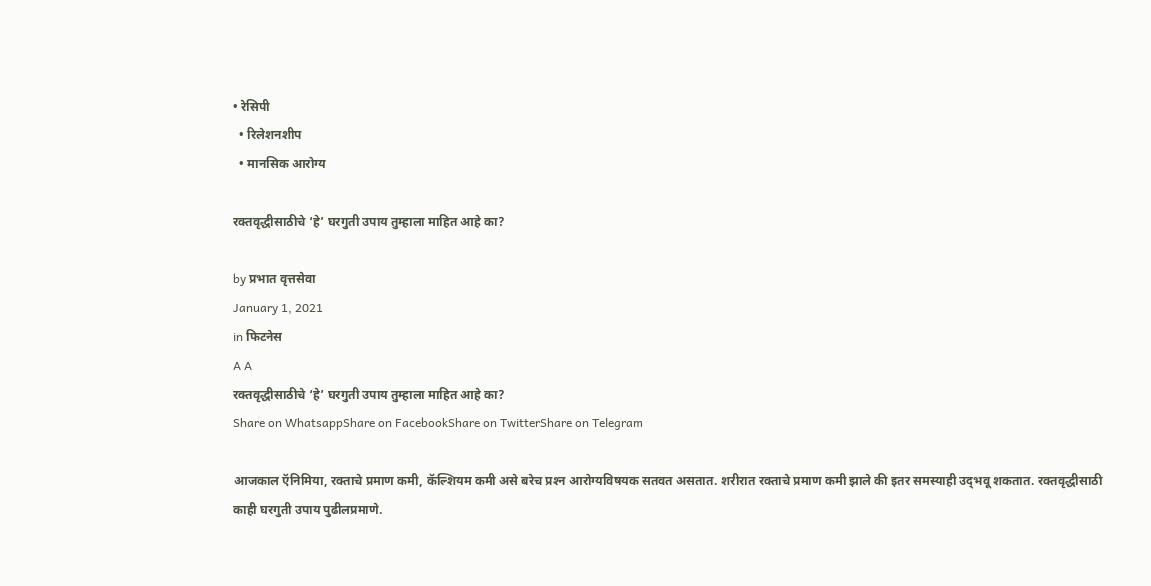• रेसिपी
  • रिलेशनशीप
  • मानसिक आरोग्य

रक्तवृद्धीसाठीचे ‘हे’ घरगुती उपाय तुम्हाला माहित आहे का?

by प्रभात वृत्तसेवा
January 1, 2021
in फिटनेस
A A
रक्तवृद्धीसाठीचे ‘हे’ घरगुती उपाय तुम्हाला माहित आहे का?
Share on WhatsappShare on FacebookShare on TwitterShare on Telegram

आजकाल ऍनिमिया, रक्ताचे प्रमाण कमी, कॅल्शियम कमी असे बरेच प्रश्‍न आरोग्यविषयक सतवत असतात. शरीरात रक्ताचे प्रमाण कमी झाले की इतर समस्याही उद्‌भवू शकतात. रक्तवृद्धीसाठी काही घरगुती उपाय पुढीलप्रमाणे.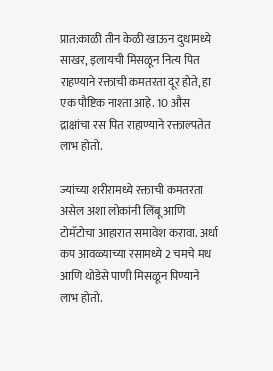प्रात:काळी तीन केळी खाऊन दुधामध्ये साखर, इलायची मिसळून नित्य पित राहण्याने रक्ताची कमतरता दूर होते, हा एक पौष्टिक नाश्‍ता आहे. 10 औस द्राक्षांचा रस पित राहाण्याने रक्ताल्पतेत लाभ होतो.

ज्यांच्या शरीरामध्ये रक्ताची कमतरता असेल अशा लोकांनी लिंबू आणि टोमॅटोचा आहारात समावेश करावा. अर्धा कप आवळ्याच्या रसामध्ये 2 चमचे मध आणि थोडेसे पाणी मिसळून पिण्याने लाभ होतो.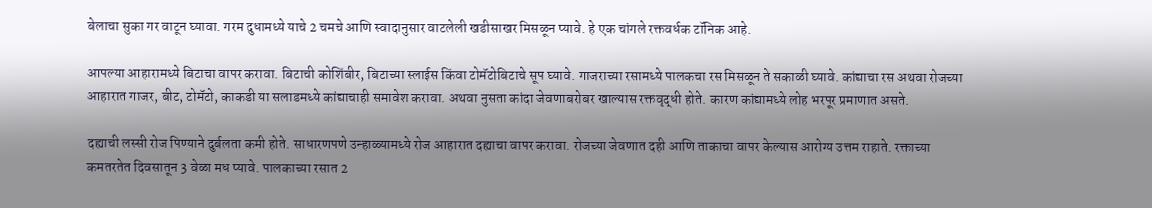बेलाचा सुका गर वाटून घ्यावा. गरम दुधामध्ये याचे 2 चमचे आणि स्वादानुसार वाटलेली खडीसाखर मिसळून प्यावे. हे एक चांगले रक्तवर्धक टॉनिक आहे.

आपल्या आहारामध्ये बिटाचा वापर करावा. बिटाची कोशिंबीर, बिटाच्या स्लाईस किंवा टोमॅटोबिटाचे सूप घ्यावे. गाजराच्या रसामध्ये पालकचा रस मिसळून ते सकाळी घ्यावे. कांद्याचा रस अथवा रोजच्या आहारात गाजर, बीट, टोमॅटो, काकडी या सलाडमध्ये कांद्याचाही समावेश करावा. अथवा नुसता कांदा जेवणाबरोबर खाल्यास रक्तवृद्धी होते. कारण कांद्यामध्ये लोह भरपूर प्रमाणात असते.

दह्याची लस्सी रोज पिण्याने दुर्बलता कमी होते. साधारणपणे उन्हाळ्यामध्ये रोज आहारात दह्याचा वापर करावा. रोजच्या जेवणात दही आणि ताकाचा वापर केल्यास आरोग्य उत्तम राहाते. रक्ताच्या कमतरतेत दिवसातून 3 वेळा मध प्यावे. पालकाच्या रसात 2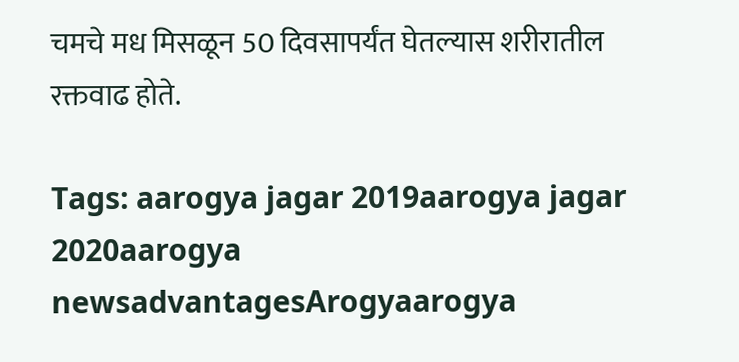चमचे मध मिसळून 50 दिवसापर्यंत घेतल्यास शरीरातील रक्तवाढ होते.

Tags: aarogya jagar 2019aarogya jagar 2020aarogya newsadvantagesArogyaarogya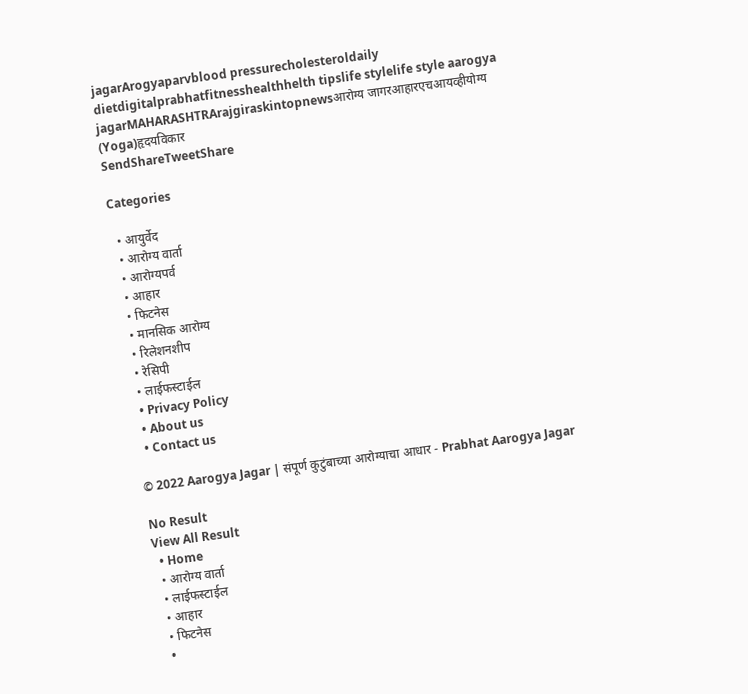jagarArogyaparvblood pressurecholesteroldaily dietdigitalprabhatfitnesshealthhelth tipslife stylelife style aarogya jagarMAHARASHTRArajgiraskintopnewsआरोग्य जागरआहारएचआयव्हीयोग्य (Yoga)हृदयविकार
SendShareTweetShare

Categories

  • आयुर्वेद
  • आरोग्य वार्ता
  • आरोग्यपर्व
  • आहार
  • फिटनेस
  • मानसिक आरोग्य
  • रिलेशनशीप
  • रेसिपी
  • लाईफस्टाईल
  • Privacy Policy
  • About us
  • Contact us

© 2022 Aarogya Jagar | संपूर्ण कुटुंबाच्या आरोग्याचा आधार - Prabhat Aarogya Jagar

No Result
View All Result
  • Home
  • आरोग्य वार्ता
  • लाईफस्टाईल
  • आहार
  • फिटनेस
  •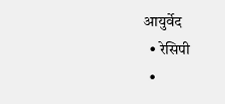आयुर्वेद
  • रेसिपी
  •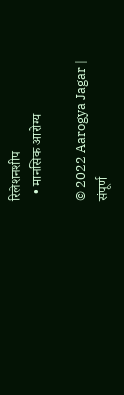रिलेशनशीप
  • मानसिक आरोग्य

© 2022 Aarogya Jagar | संपूर्ण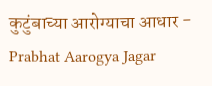कुटुंबाच्या आरोग्याचा आधार - Prabhat Aarogya Jagar